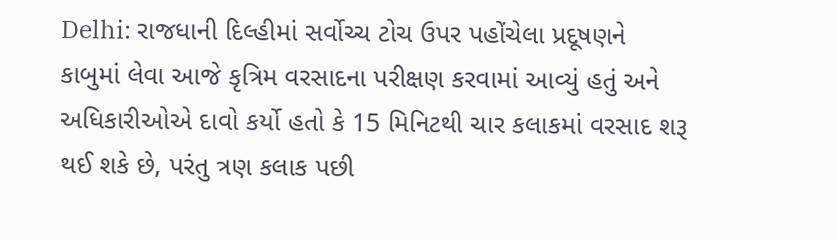Delhi: રાજધાની દિલ્હીમાં સર્વોચ્ચ ટોચ ઉપર પહોંચેલા પ્રદૂષણને કાબુમાં લેવા આજે કૃત્રિમ વરસાદના પરીક્ષણ કરવામાં આવ્યું હતું અને અધિકારીઓએ દાવો કર્યો હતો કે 15 મિનિટથી ચાર કલાકમાં વરસાદ શરૂ થઈ શકે છે, પરંતુ ત્રણ કલાક પછી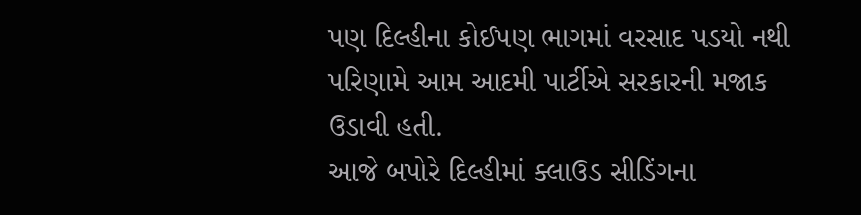પણ દિલ્હીના કોઈપણ ભાગમાં વરસાદ પડયો નથી પરિણામે આમ આદમી પાર્ટીએ સરકારની મજાક ઉડાવી હતી.
આજે બપોરે દિલ્હીમાં ક્લાઉડ સીડિંગના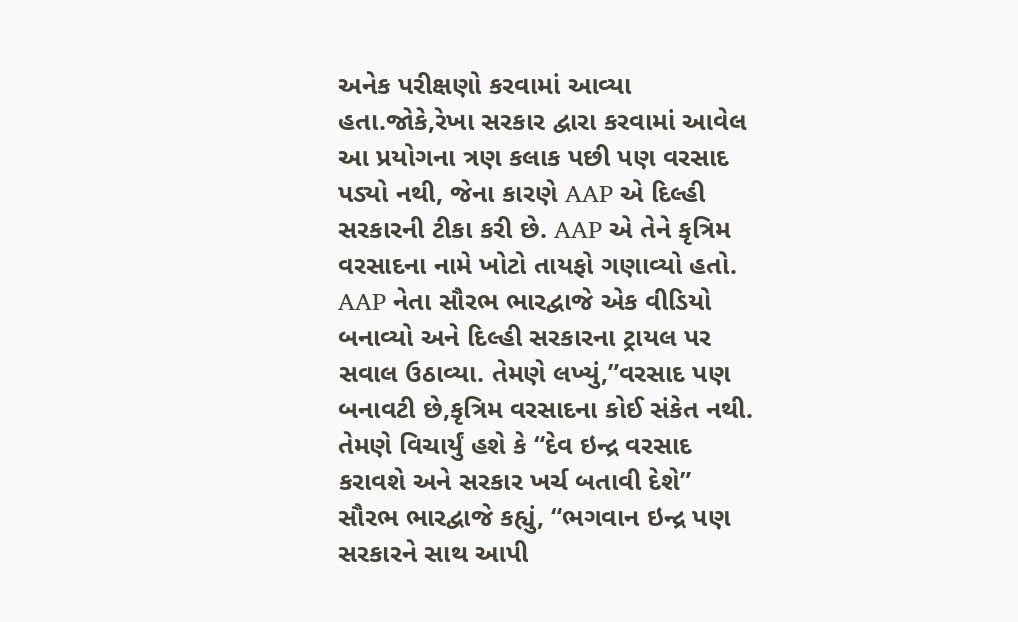અનેક પરીક્ષણો કરવામાં આવ્યા હતા.જોકે,રેખા સરકાર દ્વારા કરવામાં આવેલ આ પ્રયોગના ત્રણ કલાક પછી પણ વરસાદ પડ્યો નથી, જેના કારણે AAP એ દિલ્હી સરકારની ટીકા કરી છે. AAP એ તેને કૃત્રિમ વરસાદના નામે ખોટો તાયફો ગણાવ્યો હતો.
AAP નેતા સૌરભ ભારદ્વાજે એક વીડિયો બનાવ્યો અને દિલ્હી સરકારના ટ્રાયલ પર સવાલ ઉઠાવ્યા. તેમણે લખ્યું,”વરસાદ પણ બનાવટી છે,કૃત્રિમ વરસાદના કોઈ સંકેત નથી.
તેમણે વિચાર્યું હશે કે “દેવ ઇન્દ્ર વરસાદ કરાવશે અને સરકાર ખર્ચ બતાવી દેશે”
સૌરભ ભારદ્વાજે કહ્યું, “ભગવાન ઇન્દ્ર પણ સરકારને સાથ આપી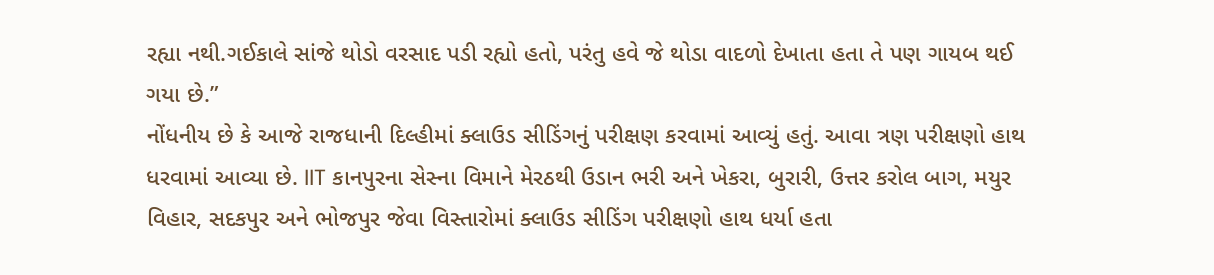રહ્યા નથી.ગઈકાલે સાંજે થોડો વરસાદ પડી રહ્યો હતો, પરંતુ હવે જે થોડા વાદળો દેખાતા હતા તે પણ ગાયબ થઈ ગયા છે.”
નોંધનીય છે કે આજે રાજધાની દિલ્હીમાં ક્લાઉડ સીડિંગનું પરીક્ષણ કરવામાં આવ્યું હતું. આવા ત્રણ પરીક્ષણો હાથ ધરવામાં આવ્યા છે. IIT કાનપુરના સેસ્ના વિમાને મેરઠથી ઉડાન ભરી અને ખેકરા, બુરારી, ઉત્તર કરોલ બાગ, મયુર વિહાર, સદકપુર અને ભોજપુર જેવા વિસ્તારોમાં ક્લાઉડ સીડિંગ પરીક્ષણો હાથ ધર્યા હતા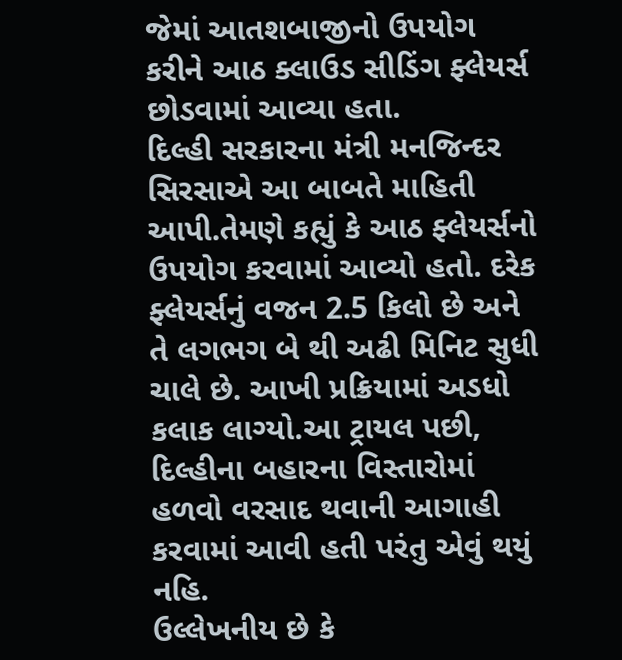જેમાં આતશબાજીનો ઉપયોગ કરીને આઠ ક્લાઉડ સીડિંગ ફ્લેયર્સ છોડવામાં આવ્યા હતા.
દિલ્હી સરકારના મંત્રી મનજિન્દર સિરસાએ આ બાબતે માહિતી આપી.તેમણે કહ્યું કે આઠ ફ્લેયર્સનો ઉપયોગ કરવામાં આવ્યો હતો. દરેક ફ્લેયર્સનું વજન 2.5 કિલો છે અને તે લગભગ બે થી અઢી મિનિટ સુધી ચાલે છે. આખી પ્રક્રિયામાં અડધો કલાક લાગ્યો.આ ટ્રાયલ પછી, દિલ્હીના બહારના વિસ્તારોમાં હળવો વરસાદ થવાની આગાહી કરવામાં આવી હતી પરંતુ એવું થયું નહિ.
ઉલ્લેખનીય છે કે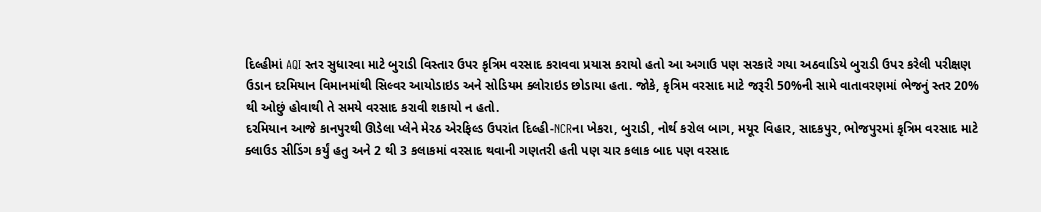દિલ્હીમાં AQI સ્તર સુધારવા માટે બુરાડી વિસ્તાર ઉપર કૃત્રિમ વરસાદ કરાવવા પ્રયાસ કરાયો હતો આ અગાઉ પણ સરકારે ગયા અઠવાડિયે બુરાડી ઉપર કરેલી પરીક્ષણ ઉડાન દરમિયાન વિમાનમાંથી સિલ્વર આયોડાઇડ અને સોડિયમ ક્લોરાઇડ છોડાયા હતા. જોકે, કૃત્રિમ વરસાદ માટે જરૂરી 50%ની સામે વાતાવરણમાં ભેજનું સ્તર 20% થી ઓછું હોવાથી તે સમયે વરસાદ કરાવી શકાયો ન હતો.
દરમિયાન આજે કાનપુરથી ઊડેલા પ્લેને મેરઠ એરફિલ્ડ ઉપરાંત દિલ્હી-NCRના ખેકરા, બુરાડી, નોર્થ કરોલ બાગ, મયૂર વિહાર, સાદકપુર, ભોજપુરમાં કૃત્રિમ વરસાદ માટે ક્લાઉડ સીડિંગ કર્યું હતુ અને 2 થી 3 કલાકમાં વરસાદ થવાની ગણતરી હતી પણ ચાર કલાક બાદ પણ વરસાદ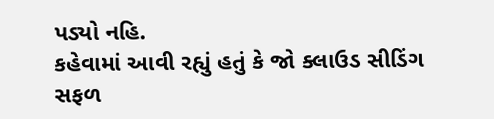પડ્યો નહિ.
કહેવામાં આવી રહ્યું હતું કે જો ક્લાઉડ સીડિંગ સફળ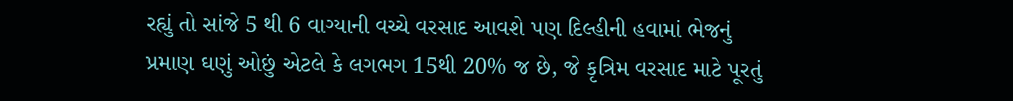રહ્યું તો સાંજે 5 થી 6 વાગ્યાની વચ્ચે વરસાદ આવશે પણ દિલ્હીની હવામાં ભેજનું પ્રમાણ ઘણું ઓછું એટલે કે લગભગ 15થી 20% જ છે, જે કૃત્રિમ વરસાદ માટે પૂરતું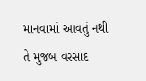માનવામાં આવતું નથી તે મુજબ વરસાદ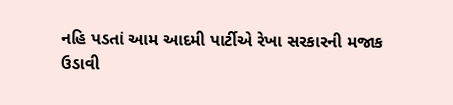નહિ પડતાં આમ આદમી પાર્ટીએ રેખા સરકારની મજાક ઉડાવી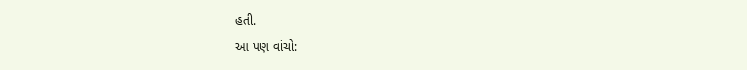હતી.
આ પણ વાંચો: